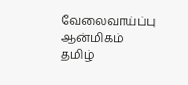வேலைவாய்ப்பு ஆன்மிகம் தமிழ்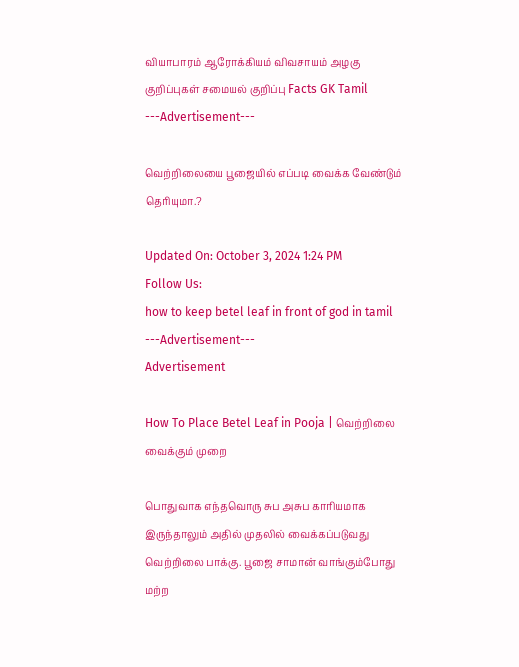வியாபாரம் ஆரோக்கியம் விவசாயம் அழகு குறிப்புகள் சமையல் குறிப்பு Facts GK Tamil
---Advertisement---

வெற்றிலையை பூஜையில் எப்படி வைக்க வேண்டும் தெரியுமா.?

Updated On: October 3, 2024 1:24 PM
Follow Us:
how to keep betel leaf in front of god in tamil
---Advertisement---
Advertisement

How To Place Betel Leaf in Pooja | வெற்றிலை வைக்கும் முறை

பொதுவாக எந்தவொரு சுப அசுப காரியமாக இருந்தாலும் அதில் முதலில் வைக்கப்படுவது வெற்றிலை பாக்கு. பூஜை சாமான் வாங்கும்போது மற்ற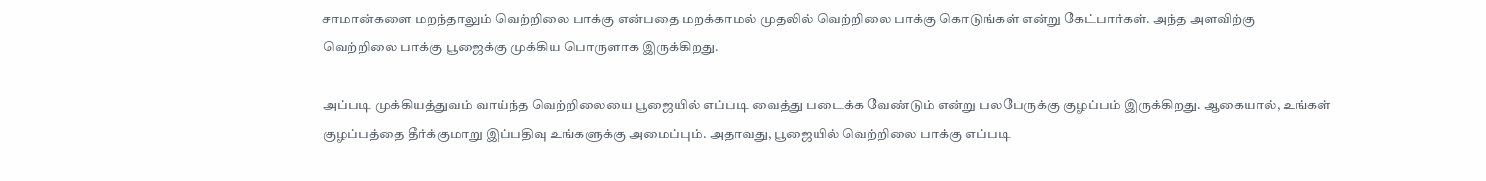சாமான்களை மறந்தாலும் வெற்றிலை பாக்கு என்பதை மறக்காமல் முதலில் வெற்றிலை பாக்கு கொடுங்கள் என்று கேட்பார்கள். அந்த அளவிற்கு வெற்றிலை பாக்கு பூஜைக்கு முக்கிய பொருளாக இருக்கிறது.

அப்படி முக்கியத்துவம் வாய்ந்த வெற்றிலையை பூஜையில் எப்படி வைத்து படைக்க வேண்டும் என்று பலபேருக்கு குழப்பம் இருக்கிறது. ஆகையால், உங்கள் குழப்பத்தை தீர்க்குமாறு இப்பதிவு உங்களுக்கு அமைப்பும். அதாவது, பூஜையில் வெற்றிலை பாக்கு எப்படி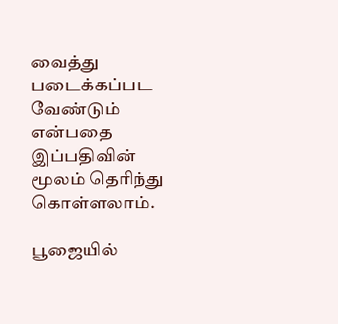வைத்து படைக்கப்பட வேண்டும் என்பதை இப்பதிவின் மூலம் தெரிந்து கொள்ளலாம்.

பூஜையில்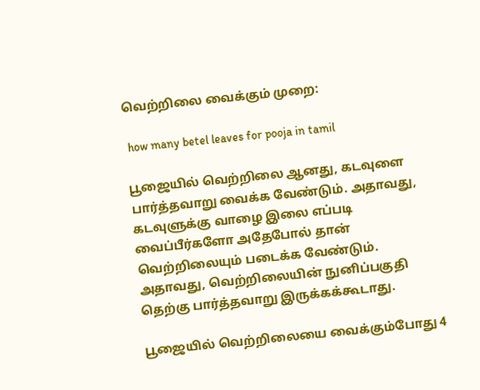வெற்றிலை வைக்கும் முறை:

 how many betel leaves for pooja in tamil

பூஜையில் வெற்றிலை ஆனது, கடவுளை பார்த்தவாறு வைக்க வேண்டும். அதாவது, கடவுளுக்கு வாழை இலை எப்படி வைப்பீர்களோ அதேபோல் தான் வெற்றிலையும் படைக்க வேண்டும். அதாவது, வெற்றிலையின் நுனிப்பகுதி தெற்கு பார்த்தவாறு இருக்கக்கூடாது.

பூஜையில் வெற்றிலையை வைக்கும்போது 4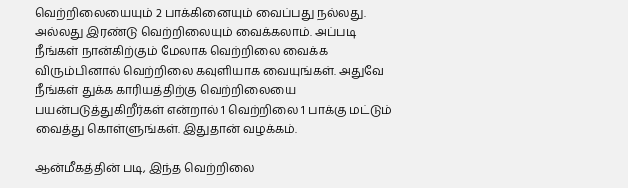வெற்றிலையையும் 2 பாக்கினையும் வைப்பது நல்லது. அல்லது இரண்டு வெற்றிலையும் வைக்கலாம். அப்படி நீங்கள் நான்கிற்கும் மேலாக வெற்றிலை வைக்க விரும்பினால் வெற்றிலை கவுளியாக வையுங்கள். அதுவே நீங்கள் துக்க காரியத்திற்கு வெற்றிலையை பயன்படுத்துகிறீர்கள் என்றால் 1 வெற்றிலை 1 பாக்கு மட்டும் வைத்து கொள்ளுங்கள். இதுதான் வழக்கம்.

ஆன்மீகத்தின் படி, இந்த வெற்றிலை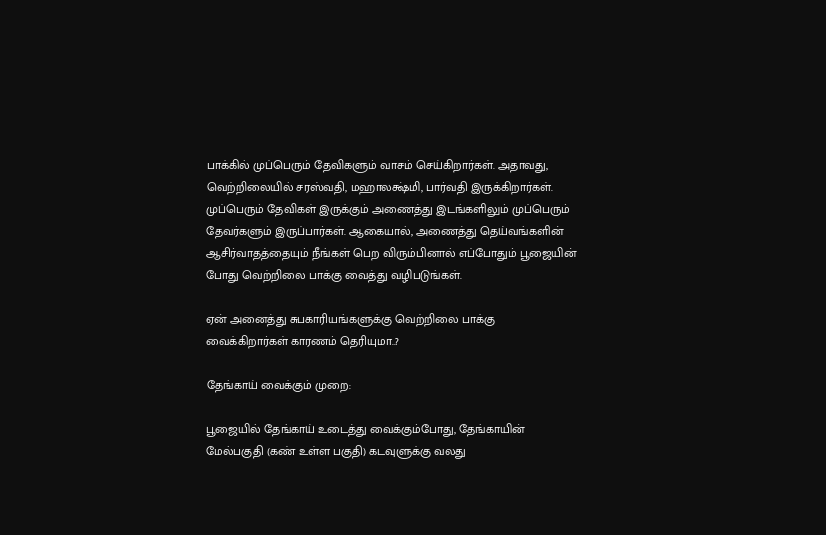பாக்கில் முப்பெரும் தேவிகளும் வாசம் செய்கிறார்கள். அதாவது, வெற்றிலையில் சரஸ்வதி, மஹாலக்ஷ்மி, பார்வதி இருக்கிறார்கள். முப்பெரும் தேவிகள் இருக்கும் அணைத்து இடங்களிலும் முப்பெரும் தேவர்களும் இருப்பார்கள். ஆகையால், அணைத்து தெய்வங்களின் ஆசிர்வாதத்தையும் நீங்கள் பெற விரும்பினால் எப்போதும் பூஜையின் போது வெற்றிலை பாக்கு வைத்து வழிபடுங்கள்.

ஏன் அனைத்து சுபகாரியங்களுக்கு வெற்றிலை பாக்கு வைக்கிறார்கள் காரணம் தெரியுமா..?

தேங்காய் வைக்கும் முறை:

பூஜையில் தேங்காய் உடைத்து வைக்கும்போது, தேங்காயின் மேல்பகுதி (கண் உள்ள பகுதி) கடவுளுக்கு வலது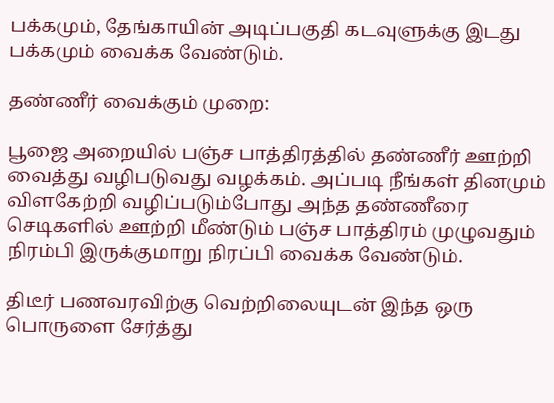பக்கமும், தேங்காயின் அடிப்பகுதி கடவுளுக்கு இடது பக்கமும் வைக்க வேண்டும்.

தண்ணீர் வைக்கும் முறை:

பூஜை அறையில் பஞ்ச பாத்திரத்தில் தண்ணீர் ஊற்றி வைத்து வழிபடுவது வழக்கம். அப்படி நீங்கள் தினமும் விளகேற்றி வழிப்படும்போது அந்த தண்ணீரை செடிகளில் ஊற்றி மீண்டும் பஞ்ச பாத்திரம் முழுவதும் நிரம்பி இருக்குமாறு நிரப்பி வைக்க வேண்டும்.

திடீர் பணவரவிற்கு வெற்றிலையுடன் இந்த ஒரு பொருளை சேர்த்து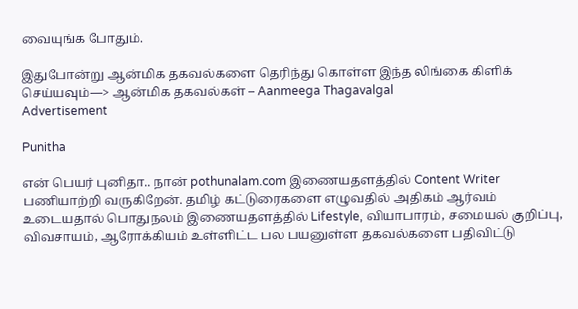வையுங்க போதும்.

இதுபோன்று ஆன்மிக தகவல்களை தெரிந்து கொள்ள இந்த லிங்கை கிளிக் செய்யவும்—> ஆன்மிக தகவல்கள் – Aanmeega Thagavalgal
Advertisement

Punitha

என் பெயர் புனிதா.. நான் pothunalam.com இணையதளத்தில் Content Writer பணியாற்றி வருகிறேன். தமிழ் கட்டுரைகளை எழுவதில் அதிகம் ஆர்வம் உடையதால் பொதுநலம் இணையதளத்தில் Lifestyle, வியாபாரம், சமையல் குறிப்பு, விவசாயம், ஆரோக்கியம் உள்ளிட்ட பல பயனுள்ள தகவல்களை பதிவிட்டு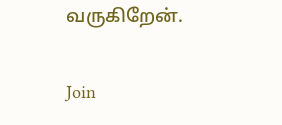வருகிறேன்.

Join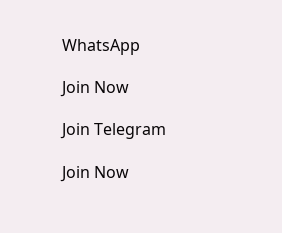WhatsApp

Join Now

Join Telegram

Join Now